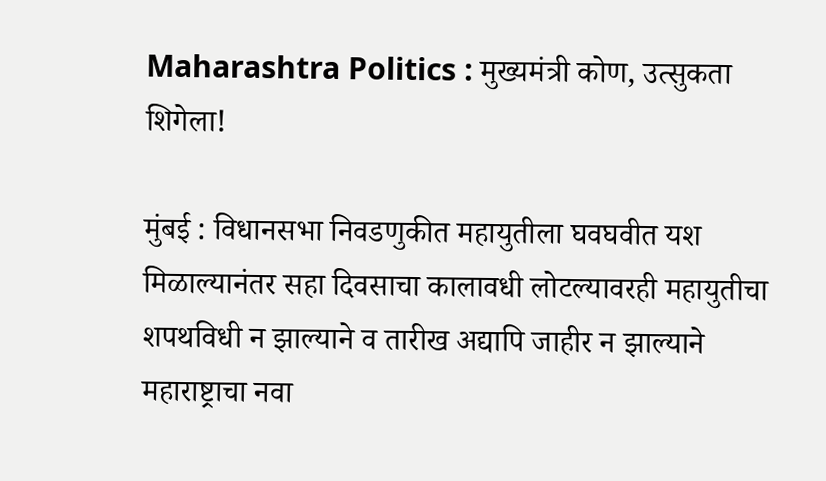Maharashtra Politics : मुख्यमंत्री कोण, उत्सुकता शिगेला!

मुंबई : विधानसभा निवडणुकीत महायुतीला घवघवीत यश मिळाल्यानंतर सहा दिवसाचा कालावधी लोटल्यावरही महायुतीचा शपथविधी न झाल्याने व तारीख अद्यापि जाहीर न झाल्याने महाराष्ट्राचा नवा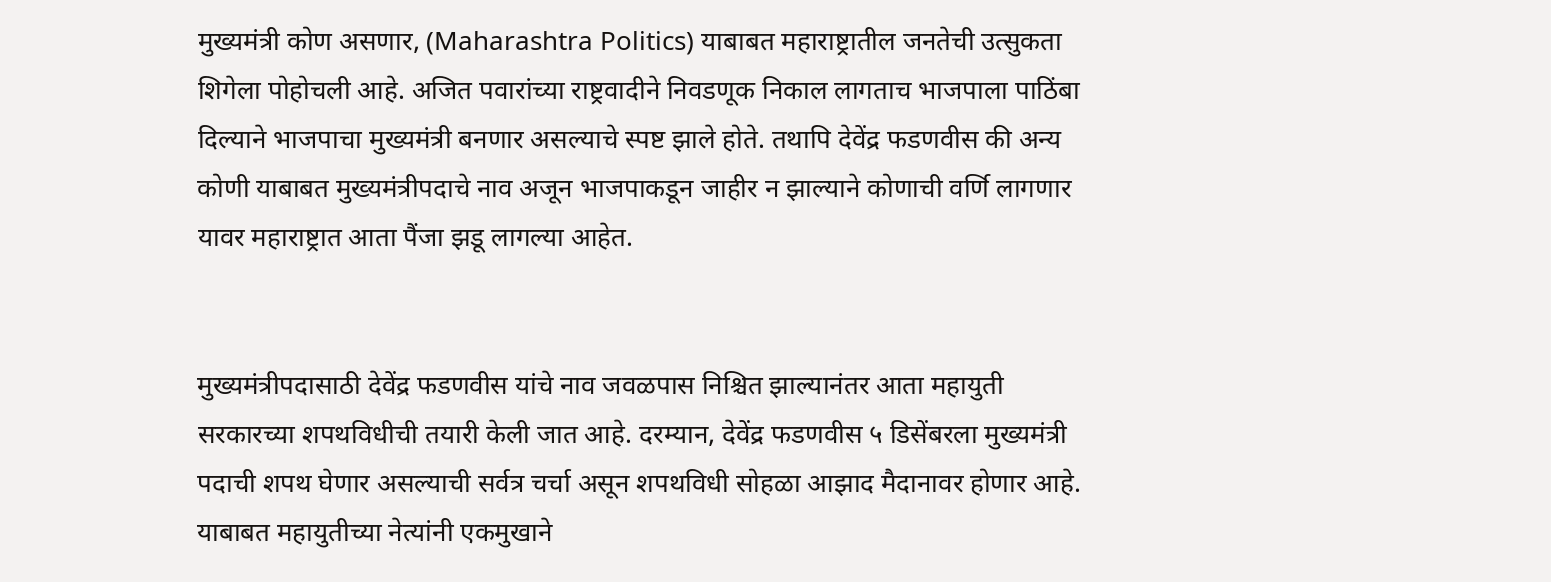मुख्यमंत्री कोण असणार, (Maharashtra Politics) याबाबत महाराष्ट्रातील जनतेची उत्सुकता शिगेला पोहोचली आहे. अजित पवारांच्या राष्ट्रवादीने निवडणूक निकाल लागताच भाजपाला पाठिंबा दिल्याने भाजपाचा मुख्यमंत्री बनणार असल्याचे स्पष्ट झाले होते. तथापि देवेंद्र फडणवीस की अन्य कोणी याबाबत मुख्यमंत्रीपदाचे नाव अजून भाजपाकडून जाहीर न झाल्याने कोणाची वर्णि लागणार यावर महाराष्ट्रात आता पैंजा झडू लागल्या आहेत.


मुख्यमंत्रीपदासाठी देवेंद्र फडणवीस यांचे नाव जवळपास निश्चित झाल्यानंतर आता महायुती सरकारच्या शपथविधीची तयारी केली जात आहे. दरम्यान, देवेंद्र फडणवीस ५ डिसेंबरला मुख्यमंत्री पदाची शपथ घेणार असल्याची सर्वत्र चर्चा असून शपथविधी सोहळा आझाद मैदानावर होणार आहे. याबाबत महायुतीच्या नेत्यांनी एकमुखाने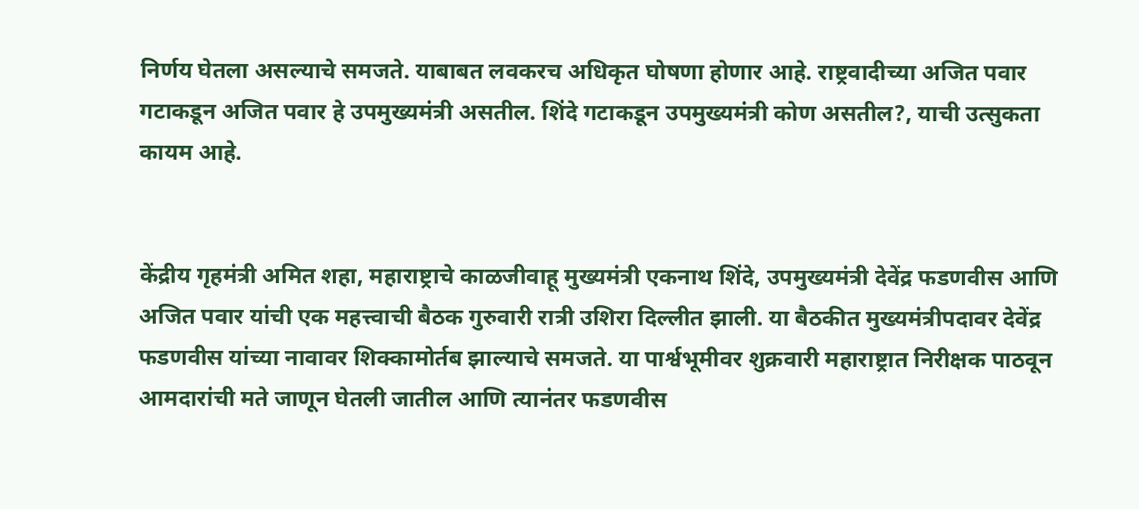निर्णय घेतला असल्याचे समजते. याबाबत लवकरच अधिकृत घोषणा होणार आहे. राष्ट्रवादीच्या अजित पवार गटाकडून अजित पवार हे उपमुख्यमंत्री असतील. शिंदे गटाकडून उपमुख्यमंत्री कोण असतील?, याची उत्सुकता कायम आहे.


केंद्रीय गृहमंत्री अमित शहा, महाराष्ट्राचे काळजीवाहू मुख्यमंत्री एकनाथ शिंदे, उपमुख्यमंत्री देवेंद्र फडणवीस आणि अजित पवार यांची एक महत्त्वाची बैठक गुरुवारी रात्री उशिरा दिल्लीत झाली. या बैठकीत मुख्यमंत्रीपदावर देवेंद्र फडणवीस यांच्या नावावर शिक्कामोर्तब झाल्याचे समजते. या पार्श्वभूमीवर शुक्रवारी महाराष्ट्रात निरीक्षक पाठवून आमदारांची मते जाणून घेतली जातील आणि त्यानंतर फडणवीस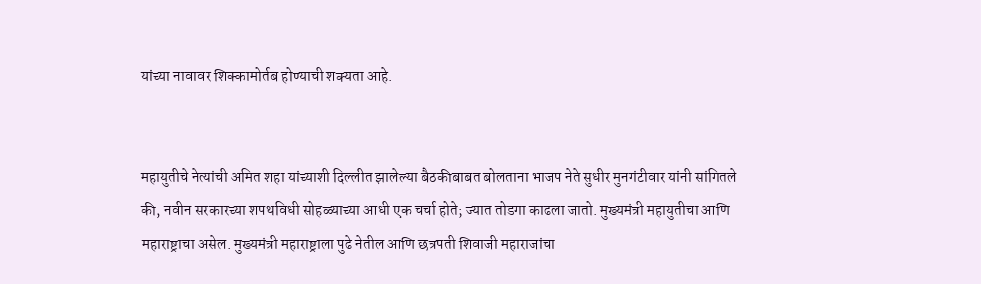यांच्या नावावर शिक्कामोर्तब होण्याची शक्यता आहे.


महायुतीचे नेत्यांची अमित शहा यांच्याशी दिल्लीत झालेल्या बैठकीबाबत बोलताना भाजप नेते सुधीर मुनगंटीवार यांनी सांगितले की, नवीन सरकारच्या शपथविधी सोहळ्याच्या आधी एक चर्चा होते; ज्यात तोडगा काढला जातो. मुख्यमंत्री महायुतीचा आणि महाराष्ट्राचा असेल. मुख्यमंत्री महाराष्ट्राला पुढे नेतील आणि छत्रपती शिवाजी महाराजांचा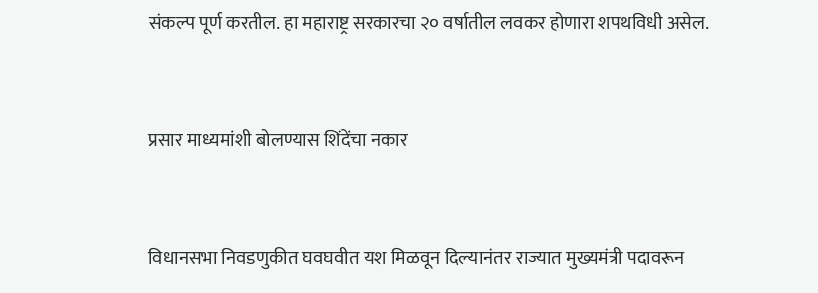संकल्प पूर्ण करतील. हा महाराष्ट्र सरकारचा २० वर्षातील लवकर होणारा शपथविधी असेल.


प्रसार माध्यमांशी बोलण्यास शिंदेंचा नकार


विधानसभा निवडणुकीत घवघवीत यश मिळवून दिल्यानंतर राज्यात मुख्यमंत्री पदावरून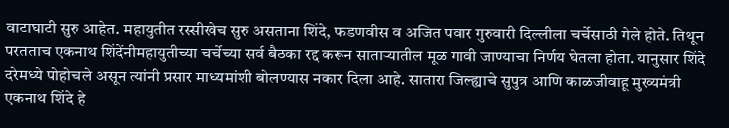वाटाघाटी सुरु आहेत. महायुतीत रस्सीखेच सुरु असताना शिंदे, फडणवीस व अजित पवार गुरुवारी दिल्लीला चर्चेसाठी गेले होते. तिथून परतताच एकनाथ शिंदेंनीमहायुतीच्या चर्चेच्या सर्व बैठका रद्द करून साताऱ्यातील मूळ गावी जाण्याचा निर्णय घेतला होता. यानुसार शिंदे दरेमध्ये पोहोचले असून त्यांनी प्रसार माध्यमांशी बोलण्यास नकार दिला आहे. सातारा जिल्ह्याचे सुपुत्र आणि काळजीवाहू मुख्यमंत्री एकनाथ शिंदे हे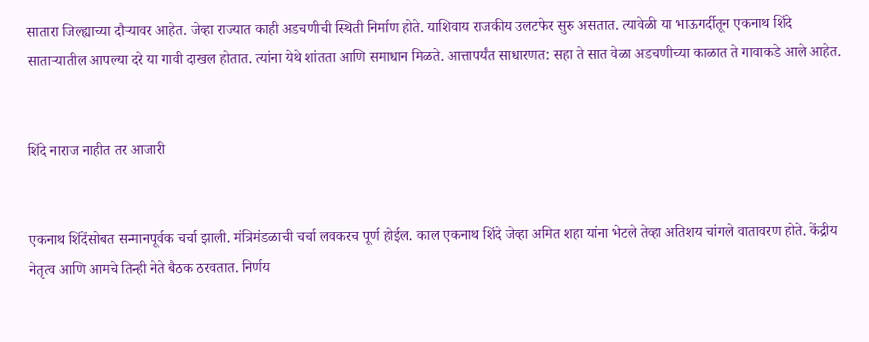सातारा जिल्ह्याच्या दौऱ्यावर आहेत. जेव्हा राज्यात काही अडचणीची स्थिती निर्माण होते. याशिवाय राजकीय उलटफेर सुरु असतात. त्यावेळी या भाऊगर्दीतून एकनाथ शिंदे साताऱ्यातील आपल्या दरे या गावी दाखल होतात. त्यांना येथे शांतता आणि समाधान मिळते. आत्तापर्यंत साधारणत: सहा ते सात वेळा अडचणीच्या काळात ते गावाकडे आले आहेत.


शिंदे नाराज नाहीत तर आजारी


एकनाथ शिंदेंसोबत सन्मानपूर्वक चर्चा झाली. मंत्रिमंडळाची चर्चा लवकरच पूर्ण होईल. काल एकनाथ शिंदे जेव्हा अमित शहा यांना भेटले तेव्हा अतिशय चांगले वातावरण होते. केंद्रीय नेतृत्व आणि आमचे तिन्ही नेते बैठक ठरवतात. निर्णय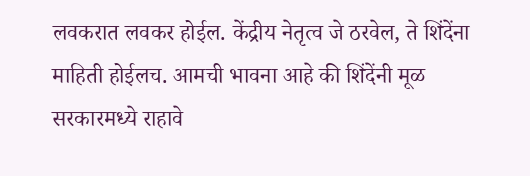लवकरात लवकर होईल. केंद्रीय नेतृत्व जे ठरवेल, ते शिंदेंना माहिती होईलच. आमची भावना आहे की शिंदेंनी मूळ सरकारमध्ये राहावे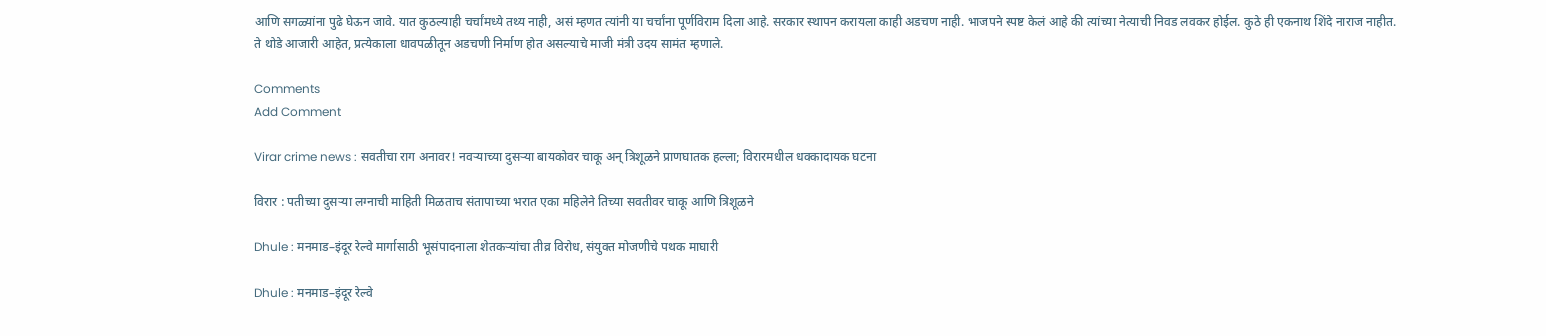आणि सगळ्यांना पुढे घेऊन जावे. यात कुठल्याही चर्चांमध्ये तथ्य नाही, असं म्हणत त्यांनी या चर्चांना पूर्णविराम दिला आहे. सरकार स्थापन करायला काही अडचण नाही. भाजपने स्पष्ट केलं आहे की त्यांच्या नेत्याची निवड लवकर होईल. कुठे ही एकनाथ शिंदे नाराज नाहीत. ते थोडे आजारी आहेत, प्रत्येकाला धावपळीतून अडचणी निर्माण होत असल्याचे माजी मंत्री उदय सामंत म्हणाले.

Comments
Add Comment

Virar crime news : सवतीचा राग अनावर! नवऱ्याच्या दुसऱ्या बायकोवर चाकू अन् त्रिशूळने प्राणघातक हल्ला; विरारमधील धक्कादायक घटना

विरार : पतीच्या दुसऱ्या लग्नाची माहिती मिळताच संतापाच्या भरात एका महिलेने तिच्या सवतीवर चाकू आणि त्रिशूळने

Dhule : मनमाड–इंदूर रेल्वे मार्गासाठी भूसंपादनाला शेतकऱ्यांचा तीव्र विरोध, संयुक्त मोजणीचे पथक माघारी

Dhule : मनमाड–इंदूर रेल्वे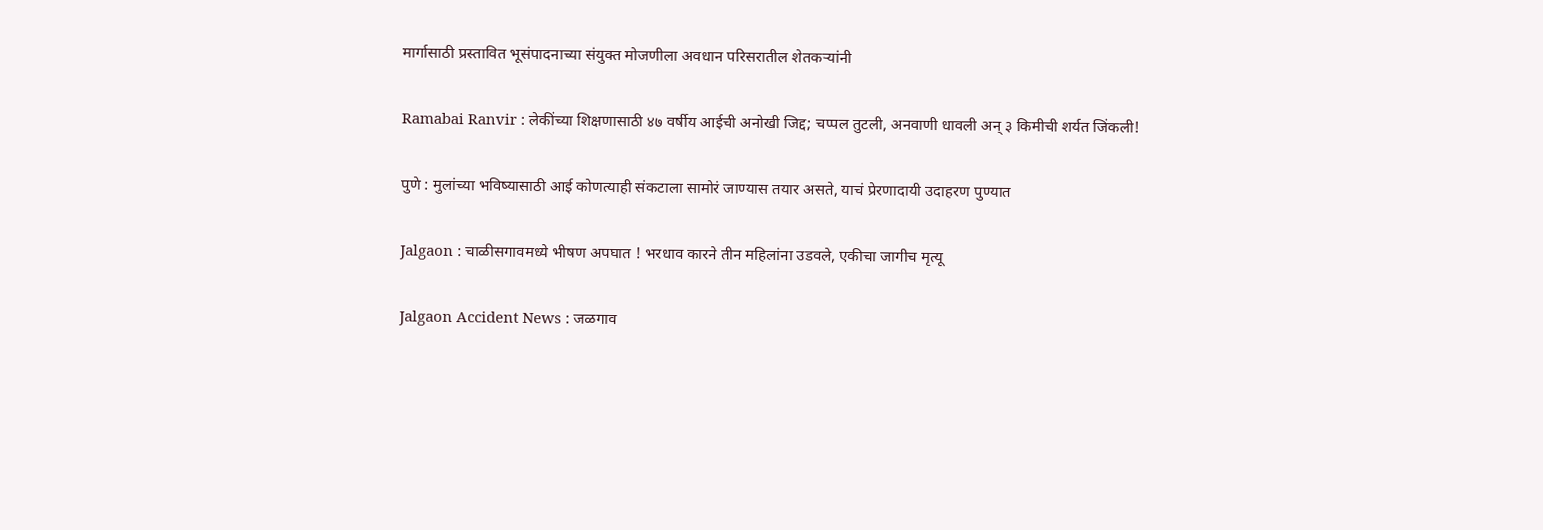मार्गासाठी प्रस्तावित भूसंपादनाच्या संयुक्त मोजणीला अवधान परिसरातील शेतकऱ्यांनी

Ramabai Ranvir : लेकींच्या शिक्षणासाठी ४७ वर्षीय आईची अनोखी जिद्द; चप्पल तुटली, अनवाणी धावली अन् ३ किमीची शर्यत जिंकली!

पुणे : मुलांच्या भविष्यासाठी आई कोणत्याही संकटाला सामोरं जाण्यास तयार असते, याचं प्रेरणादायी उदाहरण पुण्यात

Jalgaon : चाळीसगावमध्ये भीषण अपघात ! भरधाव कारने तीन महिलांना उडवले, एकीचा जागीच मृत्यू

Jalgaon Accident News : जळगाव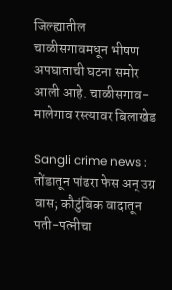जिल्ह्यातील चाळीसगावमधून भीषण अपघाताची घटना समोर आली आहे. चाळीसगाव-मालेगाव रस्त्यावर बिलाखेड

Sangli crime news : तोंडातून पांढरा फेस अन् उग्र वास; कौटुंबिक वादातून पती-पत्नीचा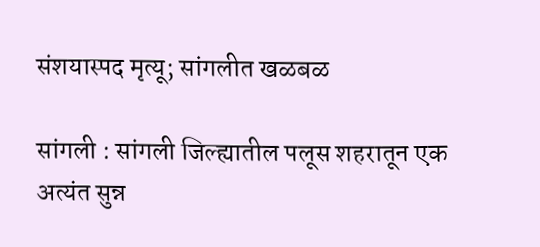संशयास्पद मृत्यू; सांगलीत खळबळ

सांगली : सांगली जिल्ह्यातील पलूस शहरातून एक अत्यंत सुन्न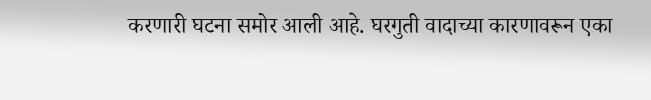करणारी घटना समोर आली आहे. घरगुती वादाच्या कारणावरून एका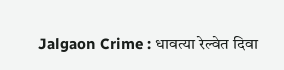Jalgaon Crime : धावत्या रेल्वेत दिवा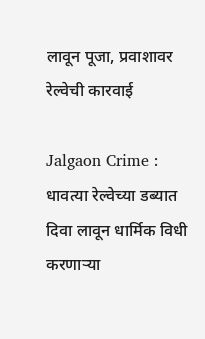लावून पूजा, प्रवाशावर रेल्वेची कारवाई

Jalgaon Crime : धावत्या रेल्वेच्या डब्यात दिवा लावून धार्मिक विधी करणाऱ्या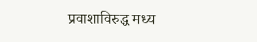प्रवाशाविरुद्ध मध्य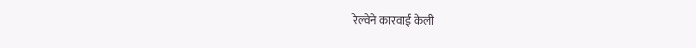रेल्वेने कारवाई केली